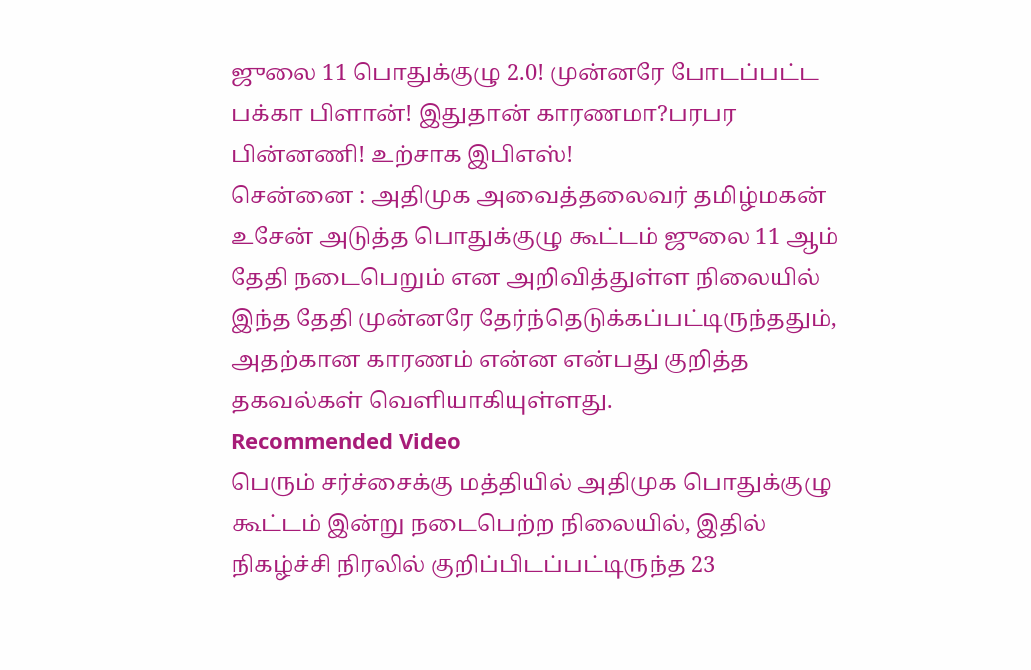ஜுலை 11 பொதுக்குழு 2.0! முன்னரே போடப்பட்ட பக்கா பிளான்! இதுதான் காரணமா?பரபர பின்னணி! உற்சாக இபிஎஸ்!
சென்னை : அதிமுக அவைத்தலைவர் தமிழ்மகன் உசேன் அடுத்த பொதுக்குழு கூட்டம் ஜுலை 11 ஆம் தேதி நடைபெறும் என அறிவித்துள்ள நிலையில் இந்த தேதி முன்னரே தேர்ந்தெடுக்கப்பட்டிருந்ததும், அதற்கான காரணம் என்ன என்பது குறித்த தகவல்கள் வெளியாகியுள்ளது.
Recommended Video
பெரும் சர்ச்சைக்கு மத்தியில் அதிமுக பொதுக்குழு கூட்டம் இன்று நடைபெற்ற நிலையில், இதில் நிகழ்ச்சி நிரலில் குறிப்பிடப்பட்டிருந்த 23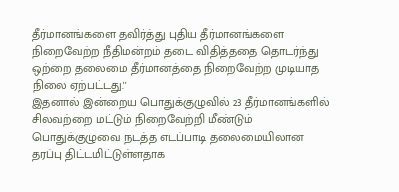தீர்மானங்களை தவிர்த்து புதிய தீர்மானங்களை நிறைவேற்ற நீதிமன்றம் தடை விதித்ததை தொடர்ந்து ஒற்றை தலைமை தீர்மானத்தை நிறைவேற்ற முடியாத நிலை ஏற்பட்டது.''
இதனால் இன்றைய பொதுக்குழுவில் 23 தீர்மானங்களில் சிலவற்றை மட்டும் நிறைவேற்றி மீண்டும் பொதுக்குழுவை நடத்த எடப்பாடி தலைமையிலான தரப்பு திட்டமிட்டுள்ளதாக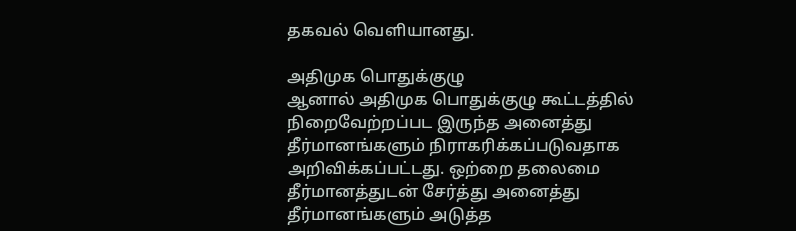தகவல் வெளியானது.

அதிமுக பொதுக்குழு
ஆனால் அதிமுக பொதுக்குழு கூட்டத்தில் நிறைவேற்றப்பட இருந்த அனைத்து தீர்மானங்களும் நிராகரிக்கப்படுவதாக அறிவிக்கப்பட்டது. ஒற்றை தலைமை தீர்மானத்துடன் சேர்த்து அனைத்து தீர்மானங்களும் அடுத்த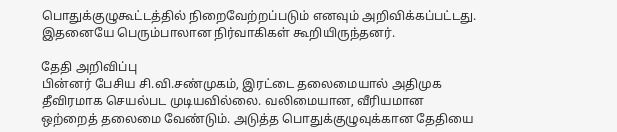பொதுக்குழுகூட்டத்தில் நிறைவேற்றப்படும் எனவும் அறிவிக்கப்பட்டது. இதனையே பெரும்பாலான நிர்வாகிகள் கூறியிருந்தனர்.

தேதி அறிவிப்பு
பின்னர் பேசிய சி.வி.சண்முகம், இரட்டை தலைமையால் அதிமுக தீவிரமாக செயல்பட முடியவில்லை. வலிமையான, வீரியமான ஒற்றைத் தலைமை வேண்டும். அடுத்த பொதுக்குழுவுக்கான தேதியை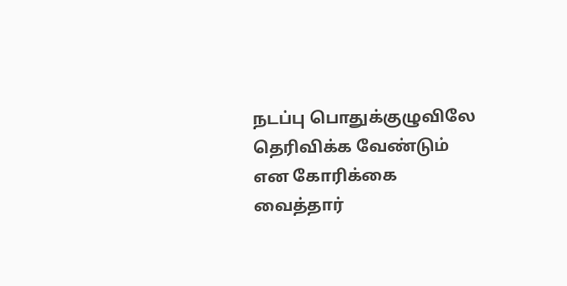நடப்பு பொதுக்குழுவிலே தெரிவிக்க வேண்டும் என கோரிக்கை வைத்தார்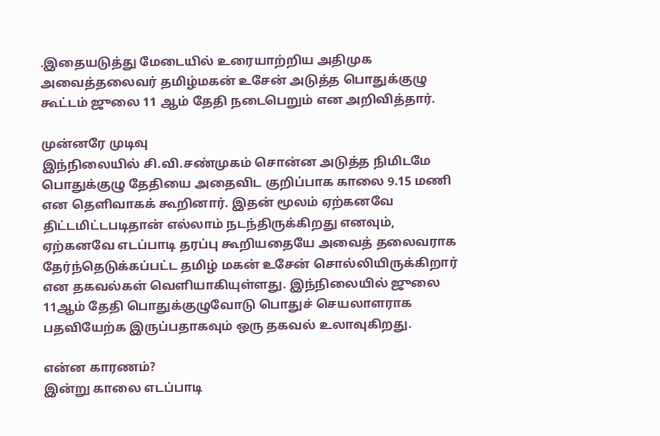.இதையடுத்து மேடையில் உரையாற்றிய அதிமுக அவைத்தலைவர் தமிழ்மகன் உசேன் அடுத்த பொதுக்குழு கூட்டம் ஜுலை 11 ஆம் தேதி நடைபெறும் என அறிவித்தார்.

முன்னரே முடிவு
இந்நிலையில் சி.வி.சண்முகம் சொன்ன அடுத்த நிமிடமே பொதுக்குழு தேதியை அதைவிட குறிப்பாக காலை 9.15 மணி என தெளிவாகக் கூறினார். இதன் மூலம் ஏற்கனவே திட்டமிட்டபடிதான் எல்லாம் நடந்திருக்கிறது எனவும், ஏற்கனவே எடப்பாடி தரப்பு கூறியதையே அவைத் தலைவராக தேர்ந்தெடுக்கப்பட்ட தமிழ் மகன் உசேன் சொல்லியிருக்கிறார் என தகவல்கள் வெளியாகியுள்ளது. இந்நிலையில் ஜுலை 11ஆம் தேதி பொதுக்குழுவோடு பொதுச் செயலாளராக பதவியேற்க இருப்பதாகவும் ஒரு தகவல் உலாவுகிறது.

என்ன காரணம்?
இன்று காலை எடப்பாடி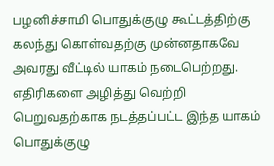பழனிச்சாமி பொதுக்குழு கூட்டத்திற்கு கலந்து கொள்வதற்கு முன்னதாகவே அவரது வீட்டில் யாகம் நடைபெற்றது. எதிரிகளை அழித்து வெற்றி பெறுவதற்காக நடத்தப்பட்ட இந்த யாகம் பொதுக்குழு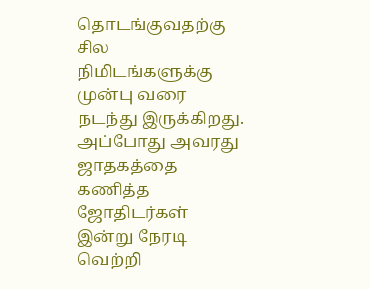தொடங்குவதற்கு சில நிமிடங்களுக்கு முன்பு வரை நடந்து இருக்கிறது. அப்போது அவரது ஜாதகத்தை கணித்த ஜோதிடர்கள் இன்று நேரடி வெற்றி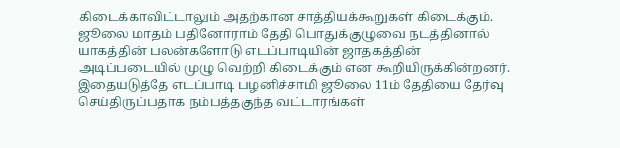கிடைக்காவிட்டாலும் அதற்கான சாத்தியக்கூறுகள் கிடைக்கும். ஜூலை மாதம் பதினோராம் தேதி பொதுக்குழுவை நடத்தினால் யாகத்தின் பலன்களோடு எடப்பாடியின் ஜாதகத்தின் அடிப்படையில் முழு வெற்றி கிடைக்கும் என கூறியிருக்கின்றனர். இதையடுத்தே எடப்பாடி பழனிச்சாமி ஜூலை 11ம் தேதியை தேர்வு செய்திருப்பதாக நம்பத்தகுந்த வட்டாரங்கள்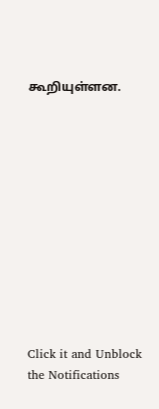கூறியுள்ளன.












Click it and Unblock the Notifications